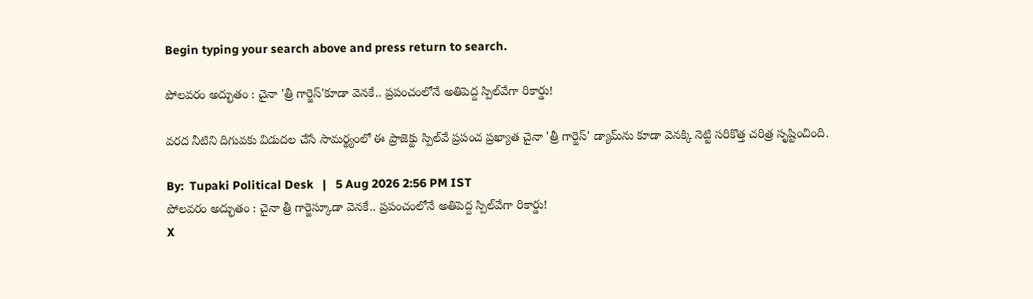Begin typing your search above and press return to search.

పోలవరం అద్భుతం : చైనా 'త్రీ గార్జెస్'కూడా వెనకే.. ప్రపంచంలోనే అతిపెద్ద స్పిల్‌వేగా రికార్డు!

వరద నీటిని దిగువకు విడుదల చేసే సామర్థ్యంలో ఈ ప్రాజెక్టు స్పిల్‌వే ప్రపంచ ప్రఖ్యాత చైనా 'త్రీ గార్జెస్' డ్యామ్‌ను కూడా వెనక్కి నెట్టి సరికొత్త చరిత్ర సృష్టించింది.

By:  Tupaki Political Desk   |   5 Aug 2026 2:56 PM IST
పోలవరం అద్భుతం : చైనా త్రీ గార్జెస్కూడా వెనకే.. ప్రపంచంలోనే అతిపెద్ద స్పిల్‌వేగా రికార్డు!
X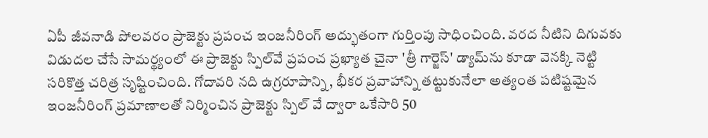ఏపీ జీవనాడి పోలవరం ప్రాజెక్టు ప్రపంచ ఇంజనీరింగ్ అద్భుతంగా గుర్తింపు సాధించింది. వరద నీటిని దిగువకు విడుదల చేసే సామర్థ్యంలో ఈ ప్రాజెక్టు స్పిల్‌వే ప్రపంచ ప్రఖ్యాత చైనా 'త్రీ గార్జెస్' డ్యామ్‌ను కూడా వెనక్కి నెట్టి సరికొత్త చరిత్ర సృష్టించింది. గోదావరి నది ఉగ్రరూపాన్ని, భీకర ప్రవాహాన్ని తట్టుకునేలా అత్యంత పటిష్టమైన ఇంజనీరింగ్ ప్రమాణాలతో నిర్మించిన ప్రాజెక్టు స్పిల్ వే ద్వారా ఒకేసారి 50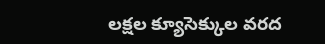లక్షల క్యూసెక్కుల వరద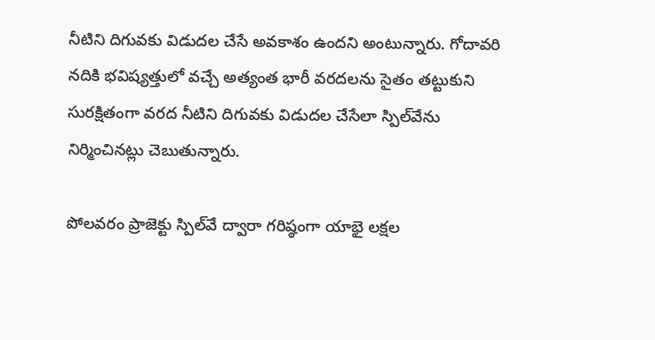నీటిని దిగువకు విడుదల చేసే అవకాశం ఉందని అంటున్నారు. గోదావరి నదికి భవిష్యత్తులో వచ్చే అత్యంత భారీ వరదలను సైతం తట్టుకుని సురక్షితంగా వరద నీటిని దిగువకు విడుదల చేసేలా స్పిల్‌వేను నిర్మించినట్లు చెబుతున్నారు.

పోలవరం ప్రాజెక్టు స్పిల్‌వే ద్వారా గరిష్ఠంగా యాభై లక్షల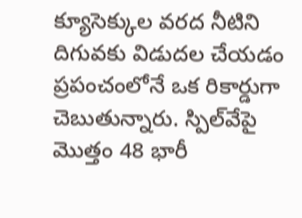క్యూసెక్కుల వరద నీటిని దిగువకు విడుదల చేయడం ప్రపంచంలోనే ఒక రికార్డుగా చెబుతున్నారు. స్పిల్‌వేపై మొత్తం 48 భారీ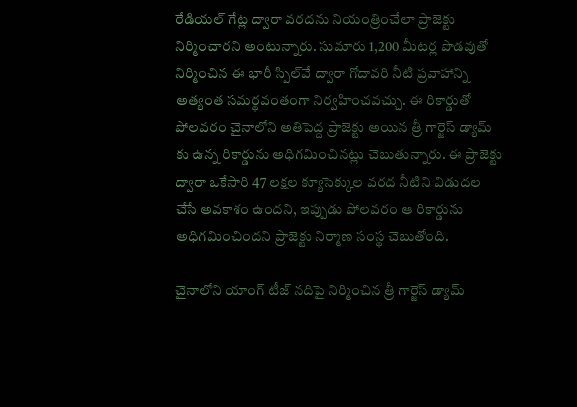రేడియల్ గేట్ల ద్వారా వరదను నియంత్రించేలా ప్రాజెక్టు నిర్మించారని అంటున్నారు. సుమారు 1,200 మీటర్ల పొడవుతో నిర్మించిన ఈ భారీ స్పిల్‌వే ద్వారా గోదావరి నీటి ప్రవాహాన్ని అత్యంత సమర్థవంతంగా నిర్వహించవచ్చు. ఈ రికార్డుతో పోలవరం చైనాలోని అతిపెద్ద ప్రాజెక్టు అయిన త్రీ గార్జెస్ డ్యామ్ కు ఉన్న రికార్డును అధిగమించినట్లు చెబుతున్నారు. ఈ ప్రాజెక్టు ద్వారా ఒకేసారి 47 లక్షల క్యూసెక్కుల వరద నీటిని విడుదల చేసే అవకాశం ఉందని, ఇప్పుడు పోలవరం ఆ రికార్డును అధిగమించిందని ప్రాజెక్టు నిర్మాణ సంస్థ చెబుతోంది.

చైనాలోని యాంగ్ టీజ్ నదిపై నిర్మించిన త్రీ గార్జెస్ డ్యామ్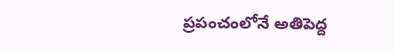ప్రపంచంలోనే అతిపెద్ద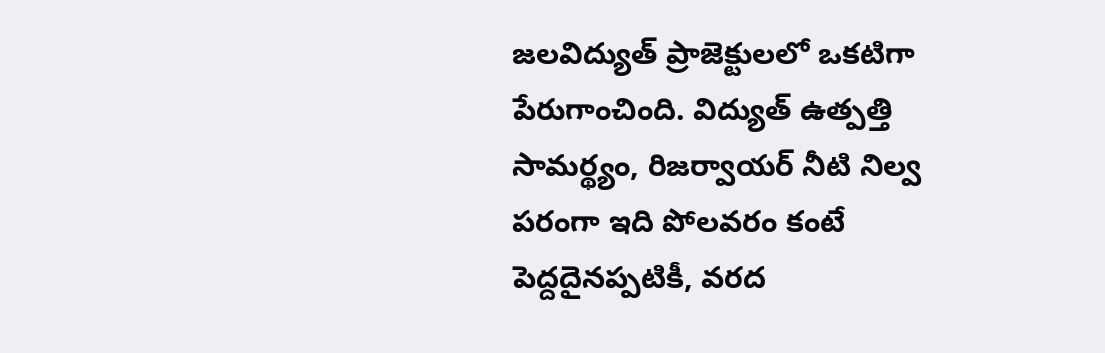జలవిద్యుత్ ప్రాజెక్టులలో ఒకటిగా పేరుగాంచింది. విద్యుత్ ఉత్పత్తి సామర్థ్యం, రిజర్వాయర్ నీటి నిల్వ పరంగా ఇది పోలవరం కంటే పెద్దదైనప్పటికీ, వరద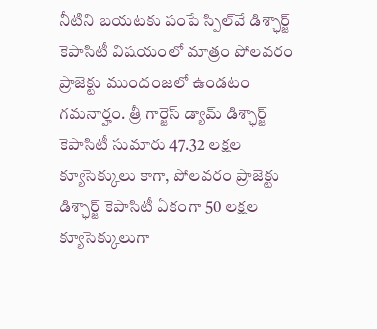నీటిని బయటకు పంపే స్పిల్‌వే డిశ్ఛార్జ్ కెపాసిటీ విషయంలో మాత్రం పోలవరం ప్రాజెక్టు ముందంజలో ఉండటం గమనార్హం. త్రీ గార్జెస్ డ్యామ్ డిశ్ఛార్జ్ కెపాసిటీ సుమారు 47.32 లక్షల క్యూసెక్కులు కాగా, పోలవరం ప్రాజెక్టు డిశ్ఛార్జ్ కెపాసిటీ ఏకంగా 50 లక్షల క్యూసెక్కులుగా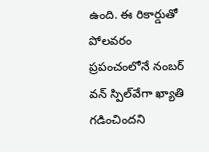ఉంది. ఈ రికార్డుతో పోలవరం ప్రపంచంలోనే నంబర్‌ వన్‌ స్పిల్‌వేగా ఖ్యాతి గడించిందని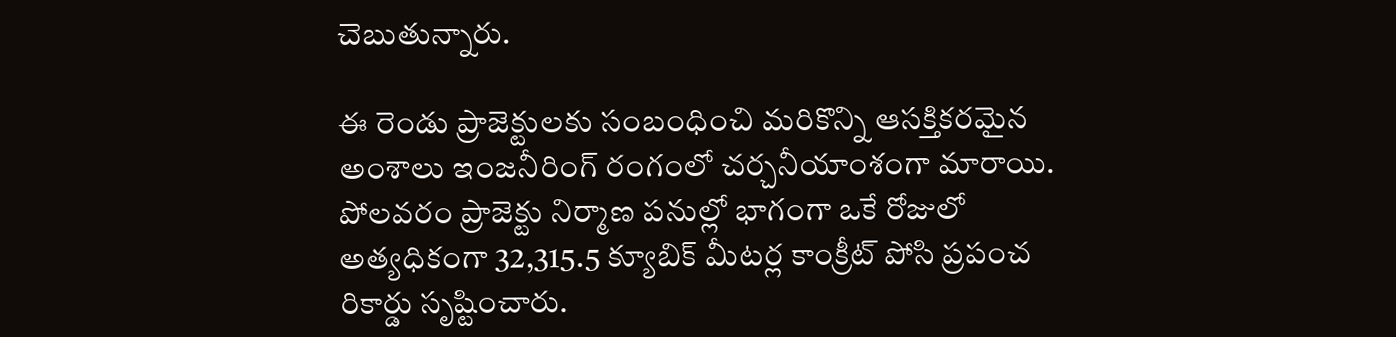చెబుతున్నారు.

ఈ రెండు ప్రాజెక్టులకు సంబంధించి మరికొన్ని ఆసక్తికరమైన అంశాలు ఇంజనీరింగ్ రంగంలో చర్చనీయాంశంగా మారాయి. పోలవరం ప్రాజెక్టు నిర్మాణ పనుల్లో భాగంగా ఒకే రోజులో అత్యధికంగా 32,315.5 క్యూబిక్ మీటర్ల కాంక్రీట్ పోసి ప్రపంచ రికార్డు సృష్టించారు.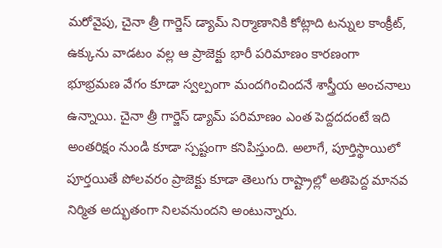మరోవైపు, చైనా త్రీ గార్జెస్ డ్యామ్ నిర్మాణానికి కోట్లాది టన్నుల కాంక్రీట్, ఉక్కును వాడటం వల్ల ఆ ప్రాజెక్టు భారీ పరిమాణం కారణంగా భూభ్రమణ వేగం కూడా స్వల్పంగా మందగించిందనే శాస్త్రీయ అంచనాలు ఉన్నాయి. చైనా త్రీ గార్జెస్ డ్యామ్ పరిమాణం ఎంత పెద్దదదంటే ఇది అంతరిక్షం నుండి కూడా స్పష్టంగా కనిపిస్తుంది. అలాగే, పూర్తిస్థాయిలో పూర్తయితే పోలవరం ప్రాజెక్టు కూడా తెలుగు రాష్ట్రాల్లో అతిపెద్ద మానవ నిర్మిత అద్భుతంగా నిలవనుందని అంటున్నారు.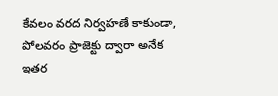కేవలం వరద నిర్వహణే కాకుండా, పోలవరం ప్రాజెక్టు ద్వారా అనేక ఇతర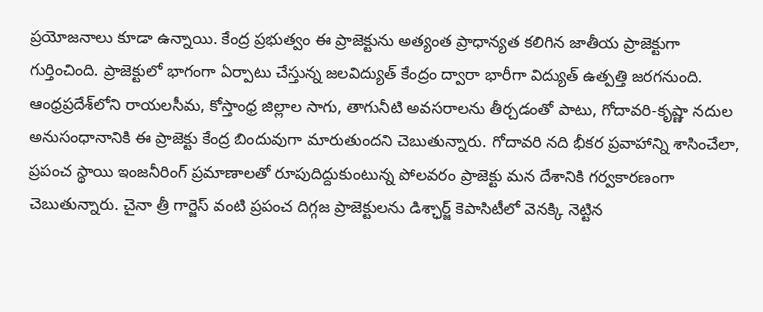ప్రయోజనాలు కూడా ఉన్నాయి. కేంద్ర ప్రభుత్వం ఈ ప్రాజెక్టును అత్యంత ప్రాధాన్యత కలిగిన జాతీయ ప్రాజెక్టుగా గుర్తించింది. ప్రాజెక్టులో భాగంగా ఏర్పాటు చేస్తున్న జలవిద్యుత్ కేంద్రం ద్వారా భారీగా విద్యుత్ ఉత్పత్తి జరగనుంది. ఆంధ్రప్రదేశ్‌లోని రాయలసీమ, కోస్తాంధ్ర జిల్లాల సాగు, తాగునీటి అవసరాలను తీర్చడంతో పాటు, గోదావరి-కృష్ణా నదుల అనుసంధానానికి ఈ ప్రాజెక్టు కేంద్ర బిందువుగా మారుతుందని చెబుతున్నారు. గోదావరి నది భీకర ప్రవాహాన్ని శాసించేలా, ప్రపంచ స్థాయి ఇంజనీరింగ్ ప్రమాణాలతో రూపుదిద్దుకుంటున్న పోలవరం ప్రాజెక్టు మన దేశానికి గర్వకారణంగా చెబుతున్నారు. చైనా త్రీ గార్జెస్ వంటి ప్రపంచ దిగ్గజ ప్రాజెక్టులను డిశ్ఛార్జ్ కెపాసిటీలో వెనక్కి నెట్టిన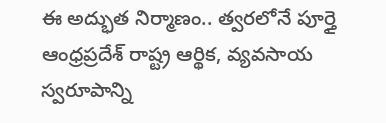ఈ అద్భుత నిర్మాణం.. త్వరలోనే పూర్తై ఆంధ్రప్రదేశ్ రాష్ట్ర ఆర్థిక, వ్యవసాయ స్వరూపాన్ని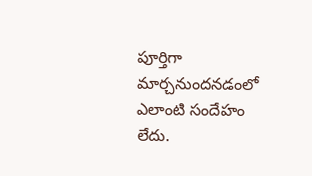పూర్తిగా మార్చనుందనడంలో ఎలాంటి సందేహం లేదు.